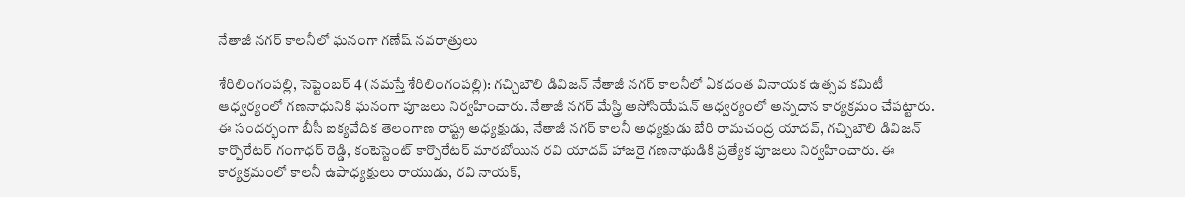నేతాజీ నగర్ కాలనీలో ఘ‌నంగా గ‌ణేష్ న‌వ‌రాత్రులు

శేరిలింగంప‌ల్లి, సెప్టెంబ‌ర్ 4 (న‌మ‌స్తే శేరిలింగంప‌ల్లి): గచ్చిబౌలి డివిజన్ నేతాజీ నగర్ కాలనీలో ఏకదంత‌ వినాయక ఉత్సవ‌ కమిటీ ఆధ్వర్యంలో గణనాధునికి ఘనంగా పూజలు నిర్వ‌హించారు. నేతాజీ నగర్ మేస్త్రి అసోసియేషన్ ఆధ్వర్యంలో అన్నదాన కార్యక్రమం చేప‌ట్టారు. ఈ సంద‌ర్భంగా బీసీ ఐక్యవేదిక తెలంగాణ రాష్ట్ర అధ్యక్షుడు, నేతాజీ నగర్ కాలనీ అధ్యక్షుడు బేరి రామచంద్ర యాదవ్, గచ్చిబౌలి డివిజన్ కార్పొరేటర్ గంగాధర్ రెడ్డి, కంటెస్టెంట్ కార్పొరేటర్ మారబోయిన రవి యాదవ్ హాజ‌రై గ‌ణ‌నాథుడికి ప్ర‌త్యేక పూజ‌లు నిర్వ‌హించారు. ఈ కార్యక్రమంలో కాలనీ ఉపాధ్యక్షులు రాయుడు, రవి నాయక్,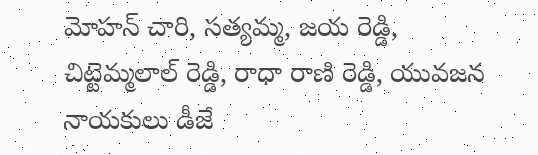మోహన్ చారి, సత్యమ్మ, జయ రెడ్డి, చిట్టెమ్మలాల్ రెడ్డి, రాధా రాణి రెడ్డి, యువజన నాయకులు డీజే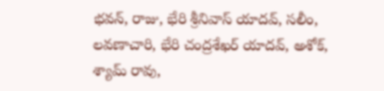భవన్, రాజు, భేరి శ్రీనివాస్ యాదవ్, సలీం, లవణాచారి, భేరి చంద్రశేఖర్ యాదవ్, అశోక్, శ్యామ్ రావు,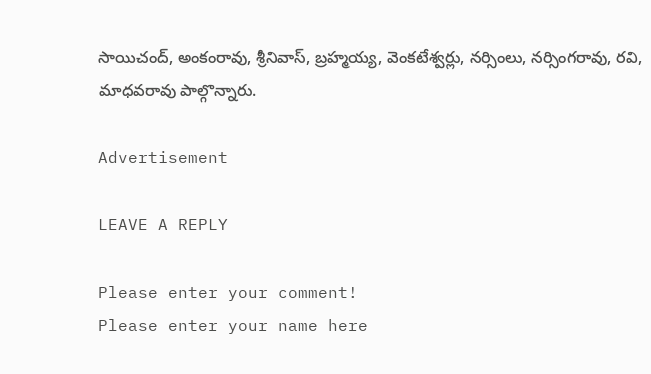సాయిచంద్, అంకంరావు, శ్రీనివాస్, బ్రహ్మయ్య, వెంకటేశ్వర్లు, నర్సింలు, నర్సింగరావు, రవి, మాధవరావు పాల్గొన్నారు.

Advertisement

LEAVE A REPLY

Please enter your comment!
Please enter your name here